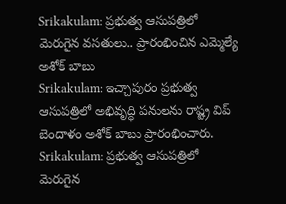Srikakulam: ప్రభుత్వ ఆసుపత్రిలో మెరుగైన వసతులు.. ప్రారంభించిన ఎమ్మెల్యే అశోక్ బాబు
Srikakulam: ఇచ్చాపురం ప్రభుత్వ ఆసుపత్రిలో అభివృద్ధి పనులను రాష్ట్ర విప్ బెందాళం అశోక్ బాబు ప్రారంభించారు.
Srikakulam: ప్రభుత్వ ఆసుపత్రిలో మెరుగైన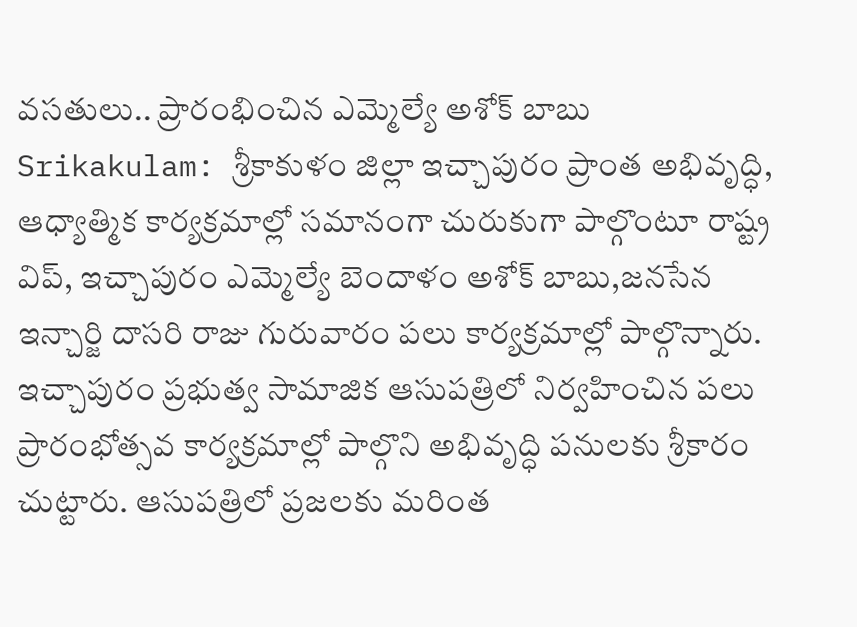వసతులు.. ప్రారంభించిన ఎమ్మెల్యే అశోక్ బాబు
Srikakulam: శ్రీకాకుళం జిల్లా ఇచ్చాపురం ప్రాంత అభివృద్ధి, ఆధ్యాత్మిక కార్యక్రమాల్లో సమానంగా చురుకుగా పాల్గొంటూ రాష్ట్ర విప్, ఇచ్చాపురం ఎమ్మెల్యే బెందాళం అశోక్ బాబు,జనసేన ఇన్చార్జి దాసరి రాజు గురువారం పలు కార్యక్రమాల్లో పాల్గొన్నారు. ఇచ్చాపురం ప్రభుత్వ సామాజిక ఆసుపత్రిలో నిర్వహించిన పలు ప్రారంభోత్సవ కార్యక్రమాల్లో పాల్గొని అభివృద్ధి పనులకు శ్రీకారం చుట్టారు. ఆసుపత్రిలో ప్రజలకు మరింత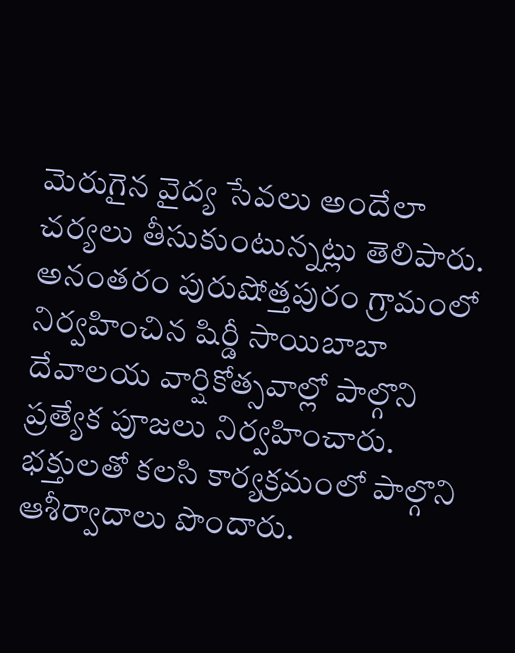మెరుగైన వైద్య సేవలు అందేలా చర్యలు తీసుకుంటున్నట్లు తెలిపారు.
అనంతరం పురుషోత్తపురం గ్రామంలో నిర్వహించిన షిర్డీ సాయిబాబా దేవాలయ వార్షికోత్సవాల్లో పాల్గొని ప్రత్యేక పూజలు నిర్వహించారు. భక్తులతో కలసి కార్యక్రమంలో పాల్గొని ఆశీర్వాదాలు పొందారు.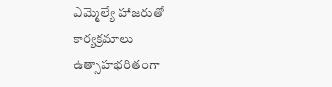ఎమ్మెల్యే హాజరుతో కార్యక్రమాలు ఉత్సాహభరితంగా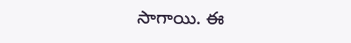సాగాయి. ఈ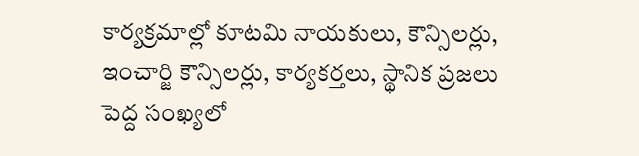కార్యక్రమాల్లో కూటమి నాయకులు, కౌన్సిలర్లు, ఇంచార్జి కౌన్సిలర్లు, కార్యకర్తలు, స్థానిక ప్రజలు పెద్ద సంఖ్యలో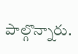పాల్గొన్నారు.